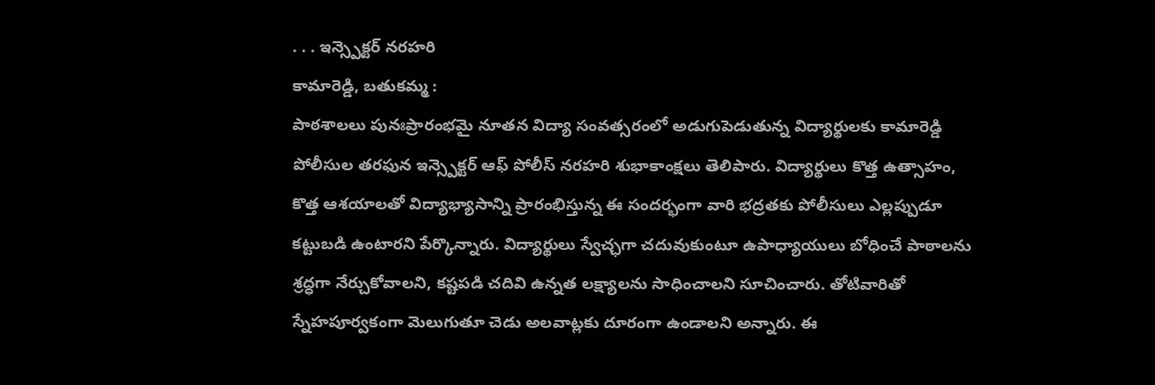. . . ఇన్స్పెక్టర్ నరహరి
కామారెడ్డి, బతుకమ్మ :
పాఠశాలలు పునఃప్రారంభమై నూతన విద్యా సంవత్సరంలో అడుగుపెడుతున్న విద్యార్థులకు కామారెడ్డి పోలీసుల తరఫున ఇన్స్పెక్టర్ ఆఫ్ పోలీస్ నరహరి శుభాకాంక్షలు తెలిపారు. విద్యార్థులు కొత్త ఉత్సాహం, కొత్త ఆశయాలతో విద్యాభ్యాసాన్ని ప్రారంభిస్తున్న ఈ సందర్భంగా వారి భద్రతకు పోలీసులు ఎల్లప్పుడూ కట్టుబడి ఉంటారని పేర్కొన్నారు. విద్యార్థులు స్వేచ్ఛగా చదువుకుంటూ ఉపాధ్యాయులు బోధించే పాఠాలను శ్రద్ధగా నేర్చుకోవాలని, కష్టపడి చదివి ఉన్నత లక్ష్యాలను సాధించాలని సూచించారు. తోటివారితో స్నేహపూర్వకంగా మెలుగుతూ చెడు అలవాట్లకు దూరంగా ఉండాలని అన్నారు. ఈ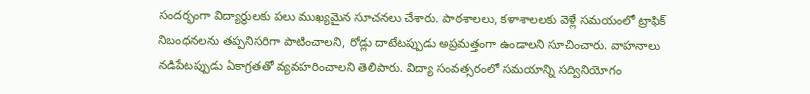సందర్భంగా విద్యార్థులకు పలు ముఖ్యమైన సూచనలు చేశారు. పాఠశాలలు, కళాశాలలకు వెళ్లే సమయంలో ట్రాఫిక్ నిబంధనలను తప్పనిసరిగా పాటించాలని, రోడ్లు దాటేటప్పుడు అప్రమత్తంగా ఉండాలని సూచించారు. వాహనాలు నడిపేటప్పుడు ఏకాగ్రతతో వ్యవహరించాలని తెలిపారు. విద్యా సంవత్సరంలో సమయాన్ని సద్వినియోగం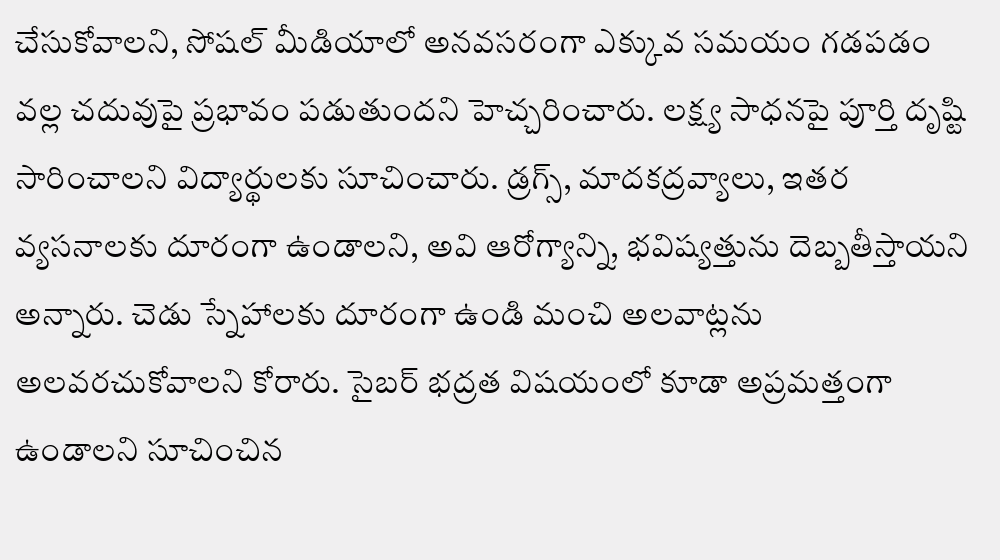చేసుకోవాలని, సోషల్ మీడియాలో అనవసరంగా ఎక్కువ సమయం గడపడం వల్ల చదువుపై ప్రభావం పడుతుందని హెచ్చరించారు. లక్ష్య సాధనపై పూర్తి దృష్టి సారించాలని విద్యార్థులకు సూచించారు. డ్రగ్స్, మాదకద్రవ్యాలు, ఇతర వ్యసనాలకు దూరంగా ఉండాలని, అవి ఆరోగ్యాన్ని, భవిష్యత్తును దెబ్బతీస్తాయని అన్నారు. చెడు స్నేహాలకు దూరంగా ఉండి మంచి అలవాట్లను అలవరచుకోవాలని కోరారు. సైబర్ భద్రత విషయంలో కూడా అప్రమత్తంగా ఉండాలని సూచించిన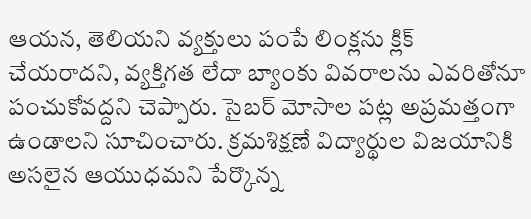ఆయన, తెలియని వ్యక్తులు పంపే లింక్లను క్లిక్ చేయరాదని, వ్యక్తిగత లేదా బ్యాంకు వివరాలను ఎవరితోనూ పంచుకోవద్దని చెప్పారు. సైబర్ మోసాల పట్ల అప్రమత్తంగా ఉండాలని సూచించారు. క్రమశిక్షణే విద్యార్థుల విజయానికి అసలైన ఆయుధమని పేర్కొన్న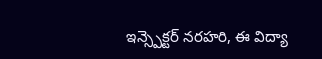ఇన్స్పెక్టర్ నరహరి, ఈ విద్యా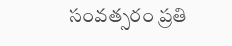సంవత్సరం ప్రతి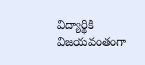విద్యార్థికి విజయవంతంగా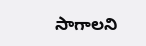సాగాలని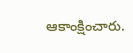ఆకాంక్షించారు.